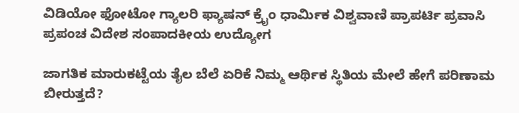ವಿಡಿಯೋ ಫೋಟೋ ಗ್ಯಾಲರಿ ಫ್ಯಾಷನ್ ಕ್ರೈಂ ಧಾರ್ಮಿಕ ವಿಶ್ವವಾಣಿ ಪ್ರಾಪರ್ಟಿ ಪ್ರವಾಸಿ ಪ್ರಪಂಚ ವಿದೇಶ ಸಂಪಾದಕೀಯ ಉದ್ಯೋಗ

ಜಾಗತಿಕ ಮಾರುಕಟ್ಟೆಯ ತೈಲ ಬೆಲೆ ಏರಿಕೆ ನಿಮ್ಮ ಆರ್ಥಿಕ ಸ್ಥಿತಿಯ ಮೇಲೆ ಹೇಗೆ ಪರಿಣಾಮ ಬೀರುತ್ತದೆ?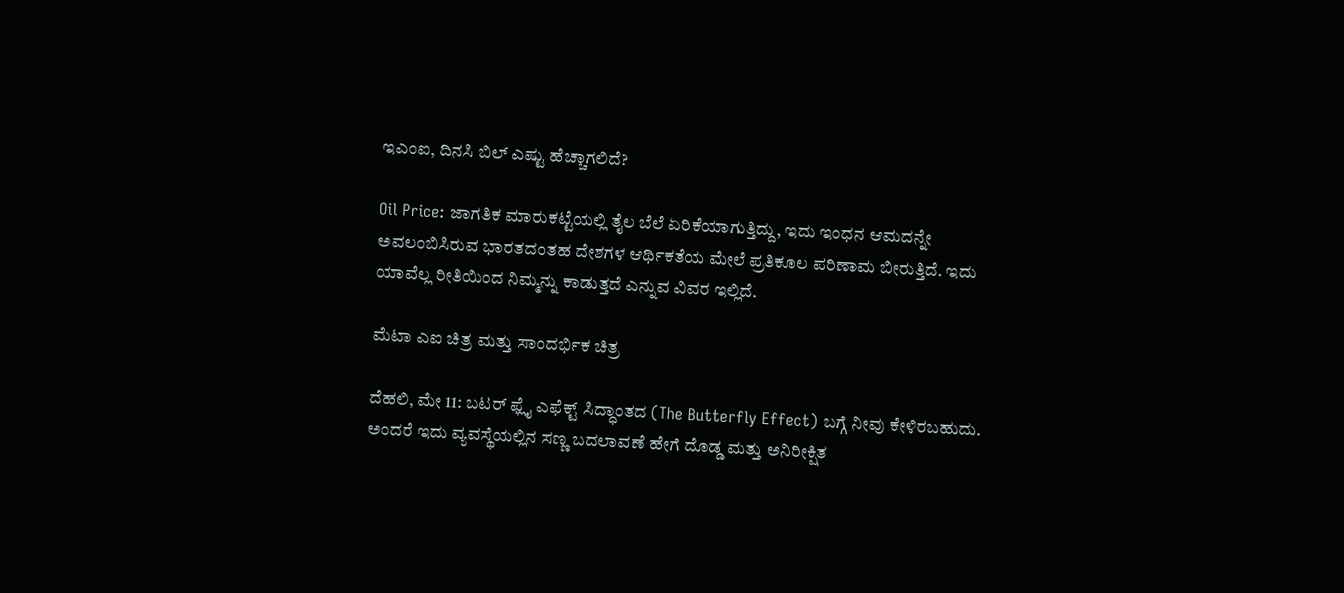ಇಎಂಐ, ದಿನಸಿ ಬಿಲ್‌ ಎಷ್ಟು ಹೆಚ್ಚಾಗಲಿದೆ?

Oil Price: ಜಾಗತಿಕ ಮಾರುಕಟ್ಟೆಯಲ್ಲಿ ತೈಲ ಬೆಲೆ ಏರಿಕೆಯಾಗುತ್ತಿದ್ದು, ಇದು ಇಂಧನ ಆಮದನ್ನೇ ಅವಲಂಬಿಸಿರುವ ಭಾರತದಂತಹ ದೇಶಗಳ ಆರ್ಥಿಕತೆಯ ಮೇಲೆ ಪ್ರತಿಕೂಲ ಪರಿಣಾಮ ಬೀರುತ್ತಿದೆ. ಇದು ಯಾವೆಲ್ಲ ರೀತಿಯಿಂದ ನಿಮ್ಮನ್ನು ಕಾಡುತ್ತದೆ ಎನ್ನುವ ವಿವರ ಇಲ್ಲಿದೆ.

ಮೆಟಾ ಎಐ ಚಿತ್ರ ಮತ್ತು ಸಾಂದರ್ಭಿಕ ಚಿತ್ರ

ದೆಹಲಿ, ಮೇ 11: ಬಟರ್‌ ಫ್ಲೈ ಎಫೆಕ್ಟ್‌ ಸಿದ್ಧಾಂತದ (The Butterfly Effect) ಬಗ್ಗೆ ನೀವು ಕೇಳಿರಬಹುದು. ಅಂದರೆ ಇದು ವ್ಯವಸ್ಥೆಯಲ್ಲಿನ ಸಣ್ಣ ಬದಲಾವಣೆ ಹೇಗೆ ದೊಡ್ಡ ಮತ್ತು ಅನಿರೀಕ್ಷಿತ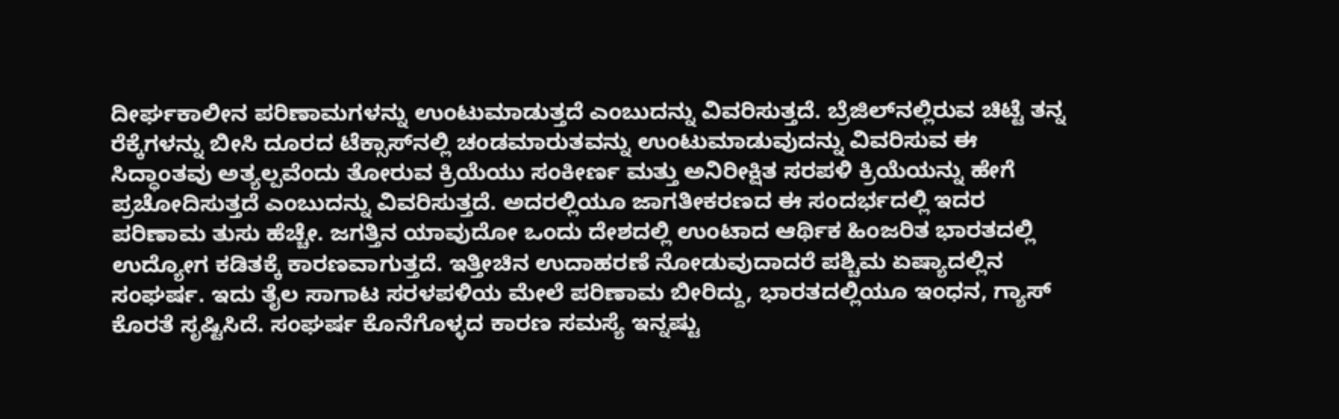ದೀರ್ಘಕಾಲೀನ ಪರಿಣಾಮಗಳನ್ನು ಉಂಟುಮಾಡುತ್ತದೆ ಎಂಬುದನ್ನು ವಿವರಿಸುತ್ತದೆ. ಬ್ರೆಜಿಲ್‌ನಲ್ಲಿರುವ ಚಿಟ್ಟೆ ತನ್ನ ರೆಕ್ಕೆಗಳನ್ನು ಬೀಸಿ ದೂರದ ಟೆಕ್ಸಾಸ್‌ನಲ್ಲಿ ಚಂಡಮಾರುತವನ್ನು ಉಂಟುಮಾಡುವುದನ್ನು ವಿವರಿಸುವ ಈ ಸಿದ್ಧಾಂತವು ಅತ್ಯಲ್ಪವೆಂದು ತೋರುವ ಕ್ರಿಯೆಯು ಸಂಕೀರ್ಣ ಮತ್ತು ಅನಿರೀಕ್ಷಿತ ಸರಪಳಿ ಕ್ರಿಯೆಯನ್ನು ಹೇಗೆ ಪ್ರಚೋದಿಸುತ್ತದೆ ಎಂಬುದನ್ನು ವಿವರಿಸುತ್ತದೆ. ಅದರಲ್ಲಿಯೂ ಜಾಗತೀಕರಣದ ಈ ಸಂದರ್ಭದಲ್ಲಿ ಇದರ ಪರಿಣಾಮ ತುಸು ಹೆಚ್ಚೇ. ಜಗತ್ತಿನ ಯಾವುದೋ ಒಂದು ದೇಶದಲ್ಲಿ ಉಂಟಾದ ಆರ್ಥಿಕ ಹಿಂಜರಿತ ಭಾರತದಲ್ಲಿ ಉದ್ಯೋಗ ಕಡಿತಕ್ಕೆ ಕಾರಣವಾಗುತ್ತದೆ. ಇತ್ತೀಚಿನ ಉದಾಹರಣೆ ನೋಡುವುದಾದರೆ ಪಶ್ಚಿಮ ಏಷ್ಯಾದಲ್ಲಿನ ಸಂಘರ್ಷ. ಇದು ತೈಲ ಸಾಗಾಟ ಸರಳಪಳಿಯ ಮೇಲೆ ಪರಿಣಾಮ ಬೀರಿದ್ದು, ಭಾರತದಲ್ಲಿಯೂ ಇಂಧನ, ಗ್ಯಾಸ್‌ ಕೊರತೆ ಸೃಷ್ಟಿಸಿದೆ. ಸಂಘರ್ಷ ಕೊನೆಗೊಳ್ಳದ ಕಾರಣ ಸಮಸ್ಯೆ ಇನ್ನಷ್ಟು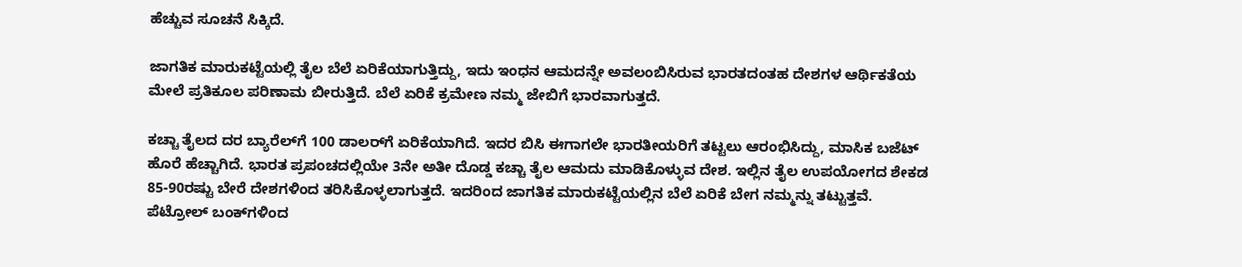ಹೆಚ್ಚುವ ಸೂಚನೆ ಸಿಕ್ಕಿದೆ.

ಜಾಗತಿಕ ಮಾರುಕಟ್ಟೆಯಲ್ಲಿ ತೈಲ ಬೆಲೆ ಏರಿಕೆಯಾಗುತ್ತಿದ್ದು, ಇದು ಇಂಧನ ಆಮದನ್ನೇ ಅವಲಂಬಿಸಿರುವ ಭಾರತದಂತಹ ದೇಶಗಳ ಆರ್ಥಿಕತೆಯ ಮೇಲೆ ಪ್ರತಿಕೂಲ ಪರಿಣಾಮ ಬೀರುತ್ತಿದೆ. ಬೆಲೆ ಏರಿಕೆ ಕ್ರಮೇಣ ನಮ್ಮ ಜೇಬಿಗೆ ಭಾರವಾಗುತ್ತದೆ.

ಕಚ್ಚಾ ತೈಲದ ದರ ಬ್ಯಾರೆಲ್‌ಗೆ 100 ಡಾಲರ್‌ಗೆ ಏರಿಕೆಯಾಗಿದೆ. ಇದರ ಬಿಸಿ ಈಗಾಗಲೇ ಭಾರತೀಯರಿಗೆ ತಟ್ಟಲು ಆರಂಭಿಸಿದ್ದು, ಮಾಸಿಕ ಬಜೆಟ್‌ ಹೊರೆ ಹೆಚ್ಚಾಗಿದೆ. ಭಾರತ ಪ್ರಪಂಚದಲ್ಲಿಯೇ 3ನೇ ಅತೀ ದೊಡ್ಡ ಕಚ್ಚಾ ತೈಲ ಆಮದು ಮಾಡಿಕೊಳ್ಳುವ ದೇಶ. ಇಲ್ಲಿನ ತೈಲ ಉಪಯೋಗದ ಶೇಕಡ 85-90ರಷ್ಟು ಬೇರೆ ದೇಶಗಳಿಂದ ತರಿಸಿಕೊಳ್ಳಲಾಗುತ್ತದೆ. ಇದರಿಂದ ಜಾಗತಿಕ ಮಾರುಕಟ್ಟೆಯಲ್ಲಿನ ಬೆಲೆ ಏರಿಕೆ ಬೇಗ ನಮ್ಮನ್ನು ತಟ್ಟುತ್ತವೆ. ಪೆಟ್ರೋಲ್‌ ಬಂಕ್‌ಗಳಿಂದ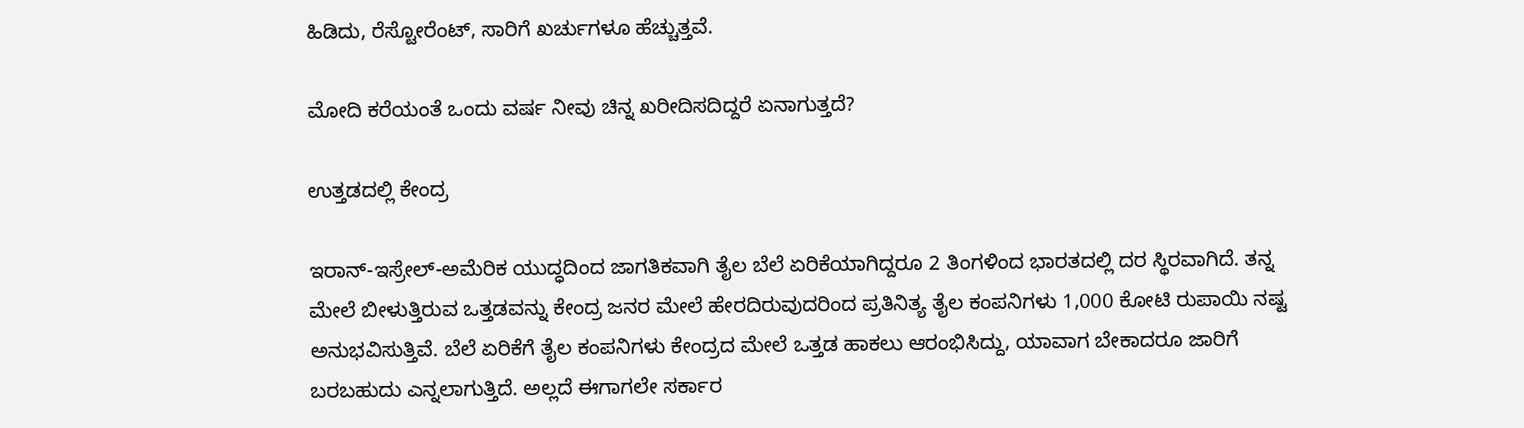ಹಿಡಿದು, ರೆಸ್ಟೋರೆಂಟ್‌, ಸಾರಿಗೆ ಖರ್ಚುಗಳೂ ಹೆಚ್ಚುತ್ತವೆ.

ಮೋದಿ ಕರೆಯಂತೆ ಒಂದು ವರ್ಷ ನೀವು ಚಿನ್ನ ಖರೀದಿಸದಿದ್ದರೆ ಏನಾಗುತ್ತದೆ?

ಉತ್ತಡದಲ್ಲಿ ಕೇಂದ್ರ

ಇರಾನ್‌-ಇಸ್ರೇಲ್‌-ಅಮೆರಿಕ ಯುದ್ಧದಿಂದ ಜಾಗತಿಕವಾಗಿ ತೈಲ ಬೆಲೆ ಏರಿಕೆಯಾಗಿದ್ದರೂ 2 ತಿಂಗಳಿಂದ ಭಾರತದಲ್ಲಿ ದರ ಸ್ಥಿರವಾಗಿದೆ. ತನ್ನ ಮೇಲೆ ಬೀಳುತ್ತಿರುವ ಒತ್ತಡವನ್ನು ಕೇಂದ್ರ ಜನರ ಮೇಲೆ ಹೇರದಿರುವುದರಿಂದ ಪ್ರತಿನಿತ್ಯ ತೈಲ ಕಂಪನಿಗಳು 1,000 ಕೋಟಿ ರುಪಾಯಿ ನಷ್ಟ ಅನುಭವಿಸುತ್ತಿವೆ. ಬೆಲೆ ಏರಿಕೆಗೆ ತೈಲ ಕಂಪನಿಗಳು ಕೇಂದ್ರದ ಮೇಲೆ ಒತ್ತಡ ಹಾಕಲು ಆರಂಭಿಸಿದ್ದು, ಯಾವಾಗ ಬೇಕಾದರೂ ಜಾರಿಗೆ ಬರಬಹುದು ಎನ್ನಲಾಗುತ್ತಿದೆ. ಅಲ್ಲದೆ ಈಗಾಗಲೇ ಸರ್ಕಾರ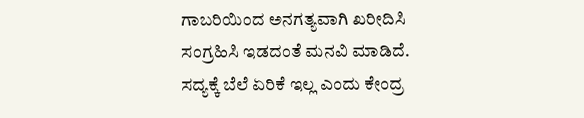ಗಾಬರಿಯಿಂದ ಅನಗತ್ಯವಾಗಿ ಖರೀದಿಸಿ ಸಂಗ್ರಹಿಸಿ ಇಡದಂತೆ ಮನವಿ ಮಾಡಿದೆ. ಸದ್ಯಕ್ಕೆ ಬೆಲೆ ಏರಿಕೆ ಇಲ್ಲ ಎಂದು ಕೇಂದ್ರ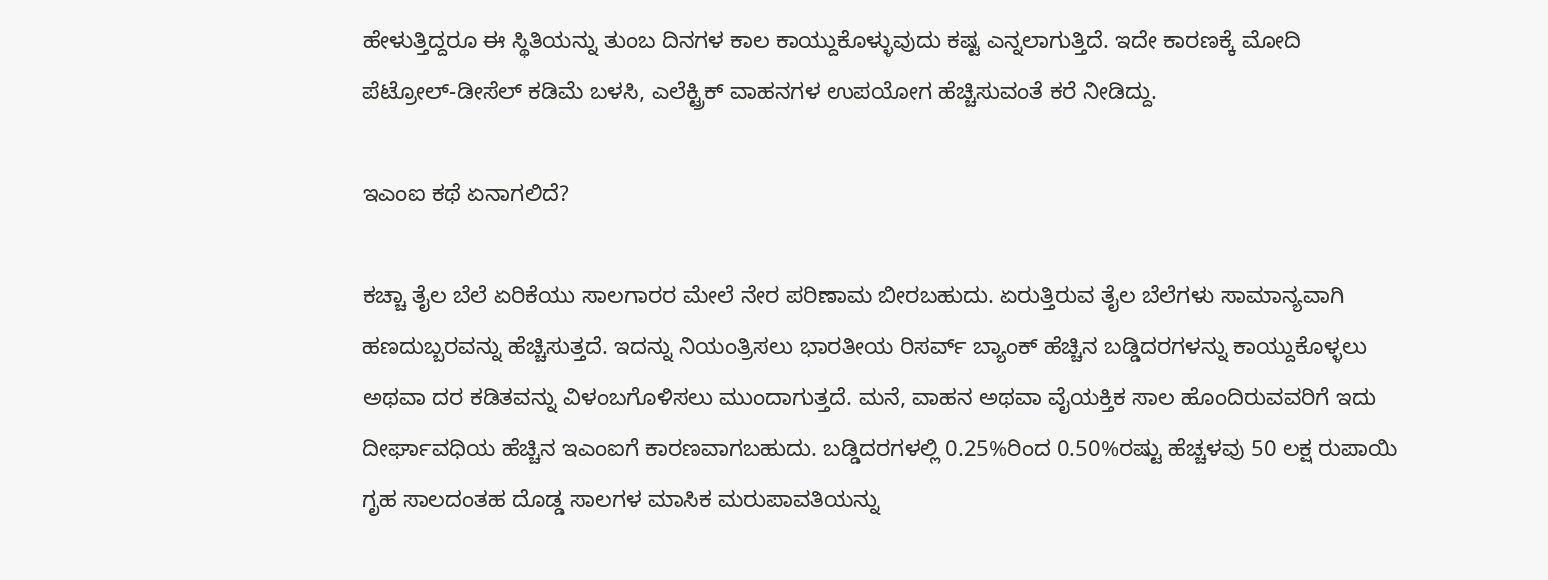ಹೇಳುತ್ತಿದ್ದರೂ ಈ ಸ್ಥಿತಿಯನ್ನು ತುಂಬ ದಿನಗಳ ಕಾಲ ಕಾಯ್ದುಕೊಳ್ಳುವುದು ಕಷ್ಟ ಎನ್ನಲಾಗುತ್ತಿದೆ. ಇದೇ ಕಾರಣಕ್ಕೆ ಮೋದಿ ಪೆಟ್ರೋಲ್‌-ಡೀಸೆಲ್‌ ಕಡಿಮೆ ಬಳಸಿ, ಎಲೆಕ್ಟ್ರಿಕ್‌ ವಾಹನಗಳ ಉಪಯೋಗ ಹೆಚ್ಚಿಸುವಂತೆ ಕರೆ ನೀಡಿದ್ದು.

ಇಎಂಐ ಕಥೆ ಏನಾಗಲಿದೆ?

ಕಚ್ಚಾ ತೈಲ ಬೆಲೆ ಏರಿಕೆಯು ಸಾಲಗಾರರ ಮೇಲೆ ನೇರ ಪರಿಣಾಮ ಬೀರಬಹುದು. ಏರುತ್ತಿರುವ ತೈಲ ಬೆಲೆಗಳು ಸಾಮಾನ್ಯವಾಗಿ ಹಣದುಬ್ಬರವನ್ನು ಹೆಚ್ಚಿಸುತ್ತದೆ. ಇದನ್ನು ನಿಯಂತ್ರಿಸಲು ಭಾರತೀಯ ರಿಸರ್ವ್ ಬ್ಯಾಂಕ್ ಹೆಚ್ಚಿನ ಬಡ್ಡಿದರಗಳನ್ನು ಕಾಯ್ದುಕೊಳ್ಳಲು ಅಥವಾ ದರ ಕಡಿತವನ್ನು ವಿಳಂಬಗೊಳಿಸಲು ಮುಂದಾಗುತ್ತದೆ. ಮನೆ, ವಾಹನ ಅಥವಾ ವೈಯಕ್ತಿಕ ಸಾಲ ಹೊಂದಿರುವವರಿಗೆ ಇದು ದೀರ್ಘಾವಧಿಯ ಹೆಚ್ಚಿನ ಇಎಂಐಗೆ ಕಾರಣವಾಗಬಹುದು. ಬಡ್ಡಿದರಗಳಲ್ಲಿ 0.25%ರಿಂದ 0.50%ರಷ್ಟು ಹೆಚ್ಚಳವು 50 ಲಕ್ಷ ರುಪಾಯಿ ಗೃಹ ಸಾಲದಂತಹ ದೊಡ್ಡ ಸಾಲಗಳ ಮಾಸಿಕ ಮರುಪಾವತಿಯನ್ನು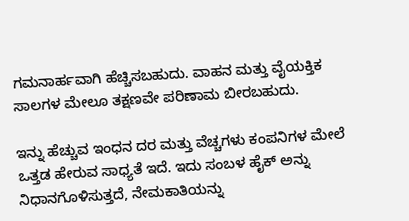ಗಮನಾರ್ಹವಾಗಿ ಹೆಚ್ಚಿಸಬಹುದು. ವಾಹನ ಮತ್ತು ವೈಯಕ್ತಿಕ ಸಾಲಗಳ ಮೇಲೂ ತಕ್ಷಣವೇ ಪರಿಣಾಮ ಬೀರಬಹುದು.

ಇನ್ನು ಹೆಚ್ಚುವ ಇಂಧನ ದರ ಮತ್ತು ವೆಚ್ಚಗಳು ಕಂಪನಿಗಳ ಮೇಲೆ ಒತ್ತಡ ಹೇರುವ ಸಾಧ್ಯತೆ ಇದೆ. ಇದು ಸಂಬಳ ಹೈಕ್‌ ಅನ್ನು ನಿಧಾನಗೊಳಿಸುತ್ತದೆ, ನೇಮಕಾತಿಯನ್ನು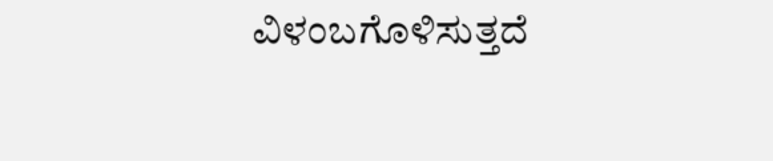ವಿಳಂಬಗೊಳಿಸುತ್ತದೆ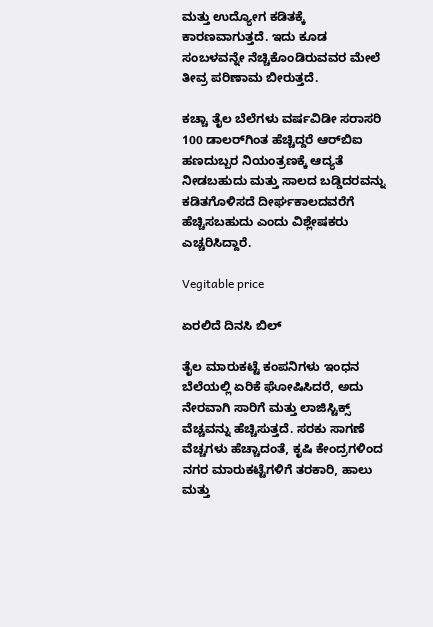ಮತ್ತು ಉದ್ಯೋಗ ಕಡಿತಕ್ಕೆ ಕಾರಣವಾಗುತ್ತದೆ. ಇದು ಕೂಡ ಸಂಬಳವನ್ನೇ ನೆಚ್ಚಿಕೊಂಡಿರುವವರ ಮೇಲೆ ತೀವ್ರ ಪರಿಣಾಮ ಬೀರುತ್ತದೆ.

ಕಚ್ಚಾ ತೈಲ ಬೆಲೆಗಳು ವರ್ಷವಿಡೀ ಸರಾಸರಿ 100 ಡಾಲರ್‌ಗಿಂತ ಹೆಚ್ಚಿದ್ದರೆ ಆರ್‌ಬಿಐ ಹಣದುಬ್ಬರ ನಿಯಂತ್ರಣಕ್ಕೆ ಆದ್ಯತೆ ನೀಡಬಹುದು ಮತ್ತು ಸಾಲದ ಬಡ್ಡಿದರವನ್ನು ಕಡಿತಗೊಳಿಸದೆ ದೀರ್ಘಕಾಲದವರೆಗೆ ಹೆಚ್ಚಿಸಬಹುದು ಎಂದು ವಿಶ್ಲೇಷಕರು ಎಚ್ಚರಿಸಿದ್ದಾರೆ.

Vegitable price

ಏರಲಿದೆ ದಿನಸಿ ಬಿಲ್‌

ತೈಲ ಮಾರುಕಟ್ಟೆ ಕಂಪನಿಗಳು ಇಂಧನ ಬೆಲೆಯಲ್ಲಿ ಏರಿಕೆ ಘೋಷಿಸಿದರೆ, ಅದು ನೇರವಾಗಿ ಸಾರಿಗೆ ಮತ್ತು ಲಾಜಿಸ್ಟಿಕ್ಸ್ ವೆಚ್ಚವನ್ನು ಹೆಚ್ಚಿಸುತ್ತದೆ. ಸರಕು ಸಾಗಣೆ ವೆಚ್ಚಗಳು ಹೆಚ್ಚಾದಂತೆ, ಕೃಷಿ ಕೇಂದ್ರಗಳಿಂದ ನಗರ ಮಾರುಕಟ್ಟೆಗಳಿಗೆ ತರಕಾರಿ, ಹಾಲು ಮತ್ತು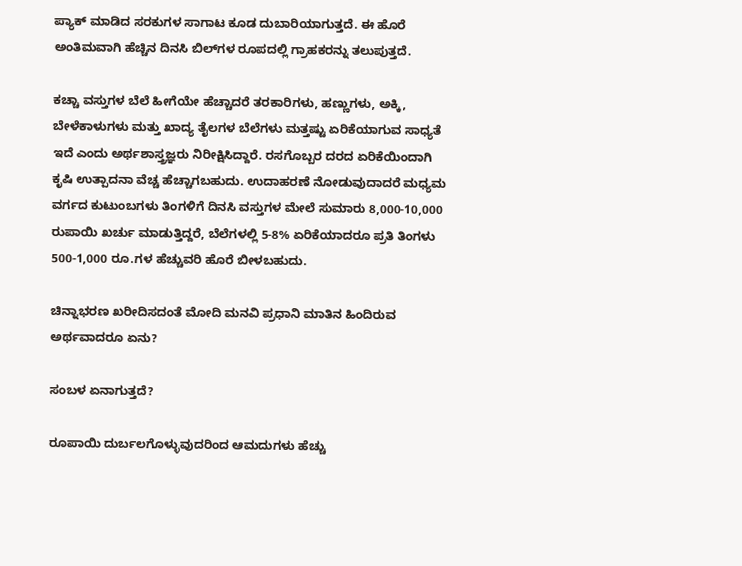ಪ್ಯಾಕ್ ಮಾಡಿದ ಸರಕುಗಳ ಸಾಗಾಟ ಕೂಡ ದುಬಾರಿಯಾಗುತ್ತದೆ. ಈ ಹೊರೆ ಅಂತಿಮವಾಗಿ ಹೆಚ್ಚಿನ ದಿನಸಿ ಬಿಲ್‌ಗಳ ರೂಪದಲ್ಲಿ ಗ್ರಾಹಕರನ್ನು ತಲುಪುತ್ತದೆ.

ಕಚ್ಚಾ ವಸ್ತುಗಳ ಬೆಲೆ ಹೀಗೆಯೇ ಹೆಚ್ಚಾದರೆ ತರಕಾರಿಗಳು, ಹಣ್ಣುಗಳು, ಅಕ್ಕಿ, ಬೇಳೆಕಾಳುಗಳು ಮತ್ತು ಖಾದ್ಯ ತೈಲಗಳ ಬೆಲೆಗಳು ಮತ್ತಷ್ಟು ಏರಿಕೆಯಾಗುವ ಸಾಧ್ಯತೆ ಇದೆ ಎಂದು ಅರ್ಥಶಾಸ್ತ್ರಜ್ಞರು ನಿರೀಕ್ಷಿಸಿದ್ದಾರೆ. ರಸಗೊಬ್ಬರ ದರದ ಏರಿಕೆಯಿಂದಾಗಿ ಕೃಷಿ ಉತ್ಪಾದನಾ ವೆಚ್ಚ ಹೆಚ್ಚಾಗಬಹುದು. ಉದಾಹರಣೆ ನೋಡುವುದಾದರೆ ಮಧ್ಯಮ ವರ್ಗದ ಕುಟುಂಬಗಳು ತಿಂಗಳಿಗೆ ದಿನಸಿ ವಸ್ತುಗಳ ಮೇಲೆ ಸುಮಾರು 8,000-10,000 ರುಪಾಯಿ ಖರ್ಚು ಮಾಡುತ್ತಿದ್ದರೆ, ಬೆಲೆಗಳಲ್ಲಿ 5-8% ಏರಿಕೆಯಾದರೂ ಪ್ರತಿ ತಿಂಗಳು 500-1,000 ರೂ.ಗಳ ಹೆಚ್ಚುವರಿ ಹೊರೆ ಬೀಳಬಹುದು.

ಚಿನ್ನಾಭರಣ ಖರೀದಿಸದಂತೆ ಮೋದಿ ಮನವಿ ಪ್ರಧಾನಿ ಮಾತಿನ ಹಿಂದಿರುವ ಅರ್ಥವಾದರೂ ಏನು?

ಸಂಬಳ ಏನಾಗುತ್ತದೆ?

ರೂಪಾಯಿ ದುರ್ಬಲಗೊಳ್ಳುವುದರಿಂದ ಆಮದುಗಳು ಹೆಚ್ಚು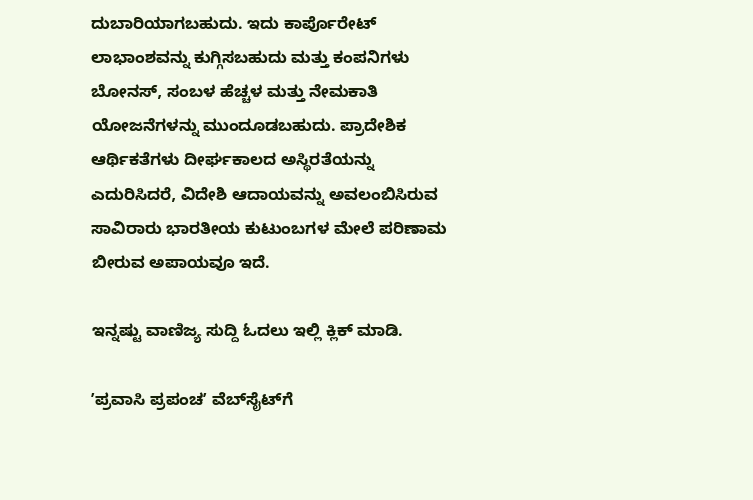ದುಬಾರಿಯಾಗಬಹುದು. ಇದು ಕಾರ್ಪೊರೇಟ್ ಲಾಭಾಂಶವನ್ನು ಕುಗ್ಗಿಸಬಹುದು ಮತ್ತು ಕಂಪನಿಗಳು ಬೋನಸ್‌, ಸಂಬಳ ಹೆಚ್ಚಳ ಮತ್ತು ನೇಮಕಾತಿ ಯೋಜನೆಗಳನ್ನು ಮುಂದೂಡಬಹುದು. ಪ್ರಾದೇಶಿಕ ಆರ್ಥಿಕತೆಗಳು ದೀರ್ಘಕಾಲದ ಅಸ್ಥಿರತೆಯನ್ನು ಎದುರಿಸಿದರೆ, ವಿದೇಶಿ ಆದಾಯವನ್ನು ಅವಲಂಬಿಸಿರುವ ಸಾವಿರಾರು ಭಾರತೀಯ ಕುಟುಂಬಗಳ ಮೇಲೆ ಪರಿಣಾಮ ಬೀರುವ ಅಪಾಯವೂ ಇದೆ.

ಇನ್ನಷ್ಟು ವಾಣಿಜ್ಯ ಸುದ್ದಿ ಓದಲು ಇಲ್ಲಿ ಕ್ಲಿಕ್‌ ಮಾಡಿ.

ʼಪ್ರವಾಸಿ ಪ್ರಪಂಚʼ ವೆಬ್‌ಸೈಟ್‌ಗೆ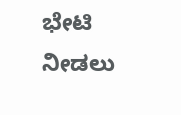ಭೇಟಿ ನೀಡಲು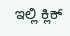ಇಲ್ಲಿ ಕ್ಲಿಕ್‌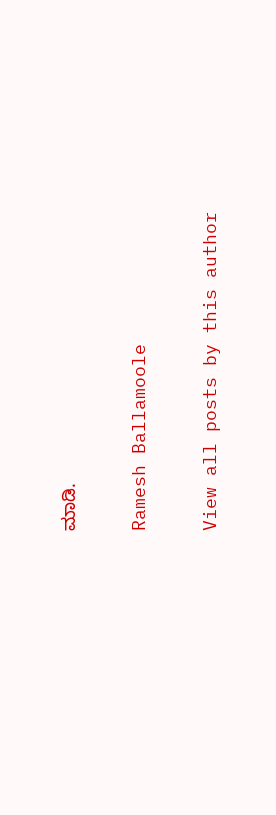ಮಾಡಿ.

Ramesh Ballamoole

View all posts by this author